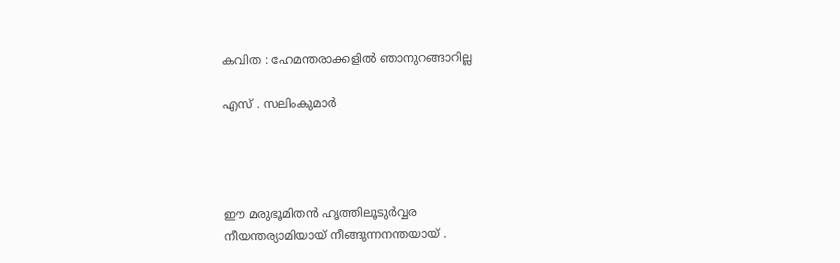കവിത : ഹേമന്തരാക്കളില്‍ ഞാനുറങ്ങാറില്ല

എസ് . സലിംകുമാര്‍




ഈ മരുഭൂമിതന്‍ ഹൃത്തിലൂടുര്‍വ്വര
നീയന്തര്യാമിയായ് നീങ്ങുന്നനന്തയായ് .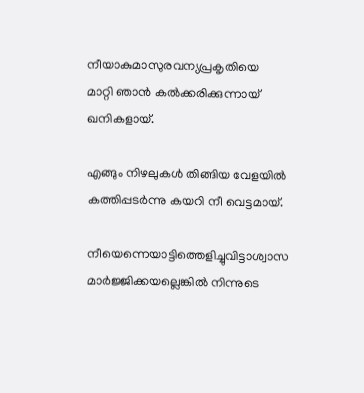നീയാകുമാസുരവന്യപ്രകൃതിയെ
മാറ്റി ഞാന്‍ കല്‍ക്കരിക്കുന്നായ് ഖനികളായ്.

എങ്ങും നിഴലുകള്‍ തിങ്ങിയ വേളയില്‍
കത്തിപ്പടര്‍ന്നു കയറി നീ വെട്ടമായ്.

നീയെന്നെയാട്ടിത്തെളിച്ചുവിട്ടാശ്വാസ
മാര്‍ജ്ജിക്കയല്ലെങ്കില്‍ നിന്നുടെ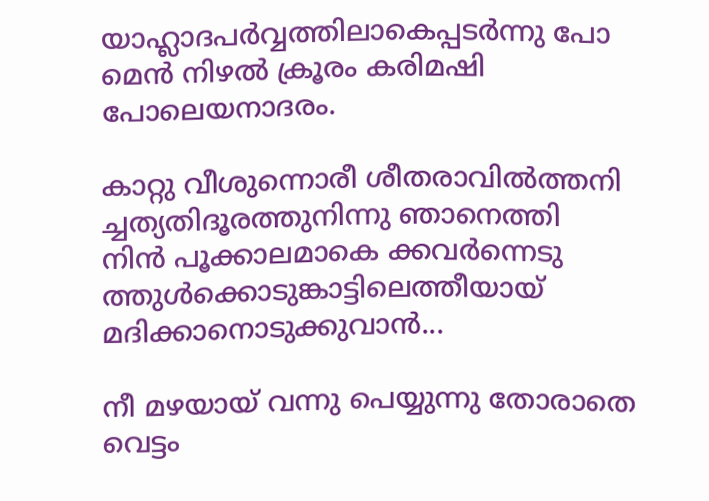യാഹ്ലാദപര്‍വ്വത്തിലാകെപ്പടര്‍ന്നു പോ
മെന്‍ നിഴല്‍ ക്രൂരം കരിമഷി പോലെയനാദരം.

കാറ്റു വീശുന്നൊരീ ശീതരാവില്‍ത്തനി
ച്ചത്യതിദൂരത്തുനിന്നു ഞാനെത്തി
നിന്‍ പൂക്കാലമാകെ ക്കവര്‍ന്നെടു
ത്തുള്‍ക്കൊടുങ്കാട്ടിലെത്തീയായ്
മദിക്കാനൊടുക്കുവാന്‍...

നീ മഴയായ് വന്നു പെയ്യുന്നു തോരാതെ
വെട്ടം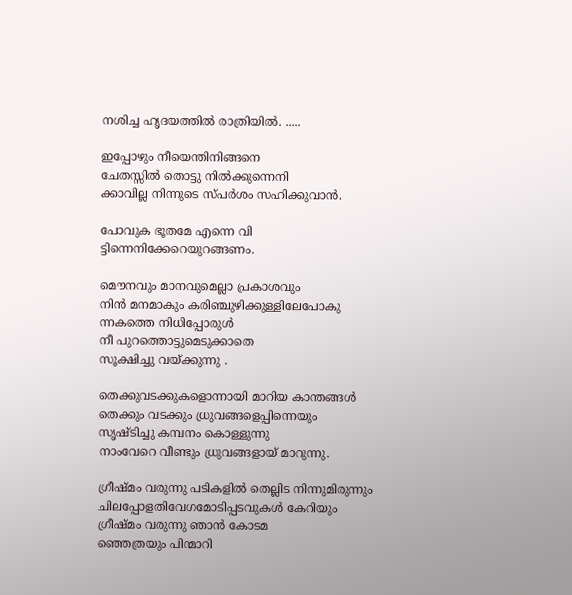നശിച്ച ഹൃദയത്തില്‍ രാത്രിയില്‍. .....

ഇപ്പോഴും നീയെന്തിനിങ്ങനെ
ചേതസ്സില്‍ തൊട്ടു നില്‍ക്കുന്നെനി
ക്കാവില്ല നിന്നുടെ സ്പര്‍ശം സഹിക്കുവാന്‍.

പോവുക ഭൂതമേ എന്നെ വി
ട്ടിന്നെനിക്കേറെയുറങ്ങണം.

മൌനവും മാനവുമെല്ലാ പ്രകാശവും
നിന്‍ മനമാകും കരിഞ്ചുഴിക്കുള്ളിലേപോകു
ന്നകത്തെ നിധിപ്പോരുള്‍
നീ പുറത്തൊട്ടുമെടുക്കാതെ
സൂക്ഷിച്ചു വയ്ക്കുന്നു .

തെക്കുവടക്കുകളൊന്നായി മാറിയ കാന്തങ്ങള്‍
തെക്കും വടക്കും ധ്രുവങ്ങളെപ്പിന്നെയും
സൃഷ്ടിച്ചു കമ്പനം കൊള്ളുന്നു
നാംവേറെ വീണ്ടും ധ്രുവങ്ങളായ് മാറുന്നു.

ഗ്രീഷ്മം വരുന്നു പടികളില്‍ തെല്ലിട നിന്നുമിരുന്നും
ചിലപ്പോളതിവേഗമോടിപ്പടവുകള്‍ കേറിയും
ഗ്രീഷ്മം വരുന്നു ഞാന്‍ കോടമ
ഞ്ഞെത്രയും പിന്മാറി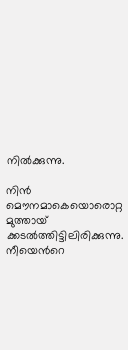നില്‍ക്കുന്നു.

നിന്‍ മൌനമാകെയൊരൊറ്റ മുത്തായ്‌
ക്കടല്‍ത്തിട്ടിലിരിക്കുന്നു.
നീയെന്‍റെ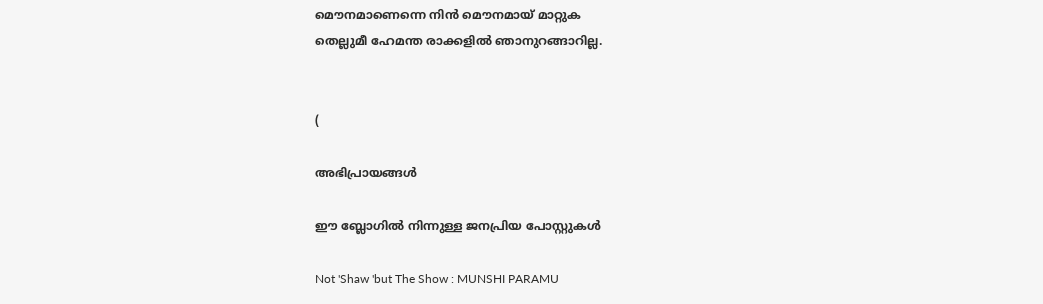മൌനമാണെന്നെ നിന്‍ മൌനമായ് മാറ്റുക
തെല്ലുമീ ഹേമന്ത രാക്കളില്‍ ഞാനുറങ്ങാറില്ല.


(

അഭിപ്രായങ്ങള്‍

ഈ ബ്ലോഗിൽ നിന്നുള്ള ജനപ്രിയ പോസ്റ്റുകള്‍‌

Not 'Shaw 'but The Show : MUNSHI PARAMU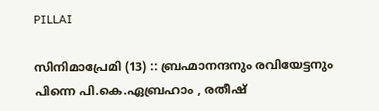PILLAI

സിനിമാപ്രേമി (13) :: ബ്രഹ്മാനന്ദനും രവിയേട്ടനും പിന്നെ പി.കെ.ഏബ്രഹാം , രതീഷ്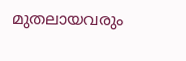മുതലായവരും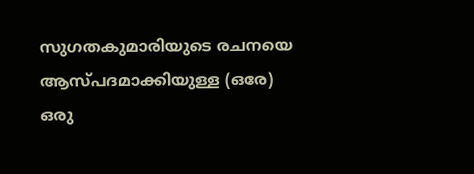സുഗതകുമാരിയുടെ രചനയെ ആസ്പദമാക്കിയുള്ള (ഒരേ) ഒരു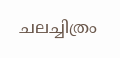ചലച്ചിത്രം